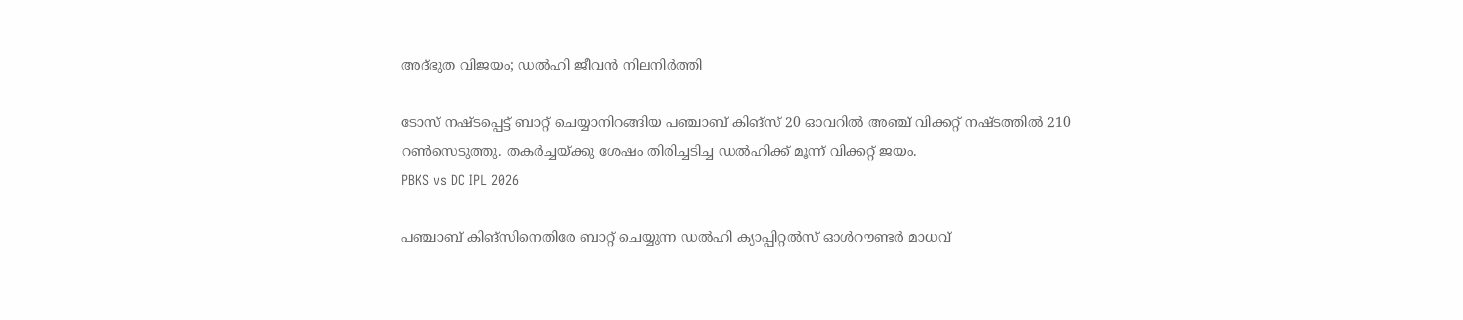അദ്ഭുത വിജയം; ഡൽഹി ജീവൻ നിലനിർത്തി

ടോസ് നഷ്ടപ്പെട്ട് ബാറ്റ് ചെയ്യാനിറങ്ങിയ പഞ്ചാബ് കിങ്സ് 20 ഓവറിൽ അഞ്ച് വിക്കറ്റ് നഷ്ടത്തിൽ 210 റൺസെടുത്തു. തകർച്ചയ്ക്കു ശേഷം തിരിച്ചടിച്ച ഡൽഹിക്ക് മൂന്ന് വിക്കറ്റ് ജയം.
PBKS vs DC IPL 2026

പഞ്ചാബ് കിങ്സിനെതിരേ ബാറ്റ് ചെയ്യുന്ന ഡൽഹി ക്യാപ്പിറ്റൽസ് ഓൾറൗണ്ടർ മാധവ്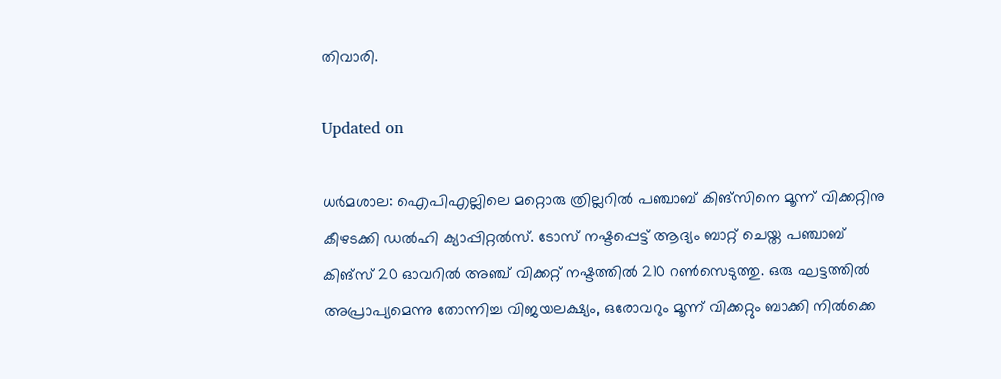തിവാരി.

Updated on

ധർമശാല: ഐപിഎല്ലിലെ മറ്റൊരു ത്രില്ലറിൽ പഞ്ചാബ് കിങ്സിനെ മൂന്ന് വിക്കറ്റിനു കീഴടക്കി ഡൽഹി ക്യാപ്പിറ്റൽസ്. ടോസ് നഷ്ടപ്പെട്ട് ആദ്യം ബാറ്റ് ചെയ്ത പഞ്ചാബ് കിങ്സ് 20 ഓവറിൽ അഞ്ച് വിക്കറ്റ് നഷ്ടത്തിൽ 210 റൺസെടുത്തു. ഒരു ഘട്ടത്തിൽ അപ്രാപ്യമെന്നു തോന്നിച്ച വിജയലക്ഷ്യം, ഒരോവറും മൂന്ന് വിക്കറ്റും ബാക്കി നിൽക്കെ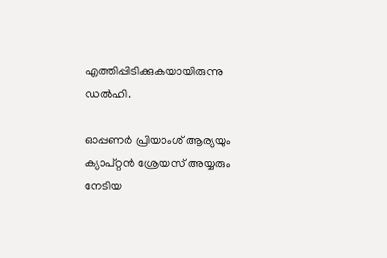എത്തിപ്പിടിക്കുകയായിരുന്നു ഡൽഹി.

ഓപ്പണർ പ്രിയാംശ് ആര്യയും ക്യാപ്റ്റൻ ശ്രേയസ് അയ്യരും നേ‌ടിയ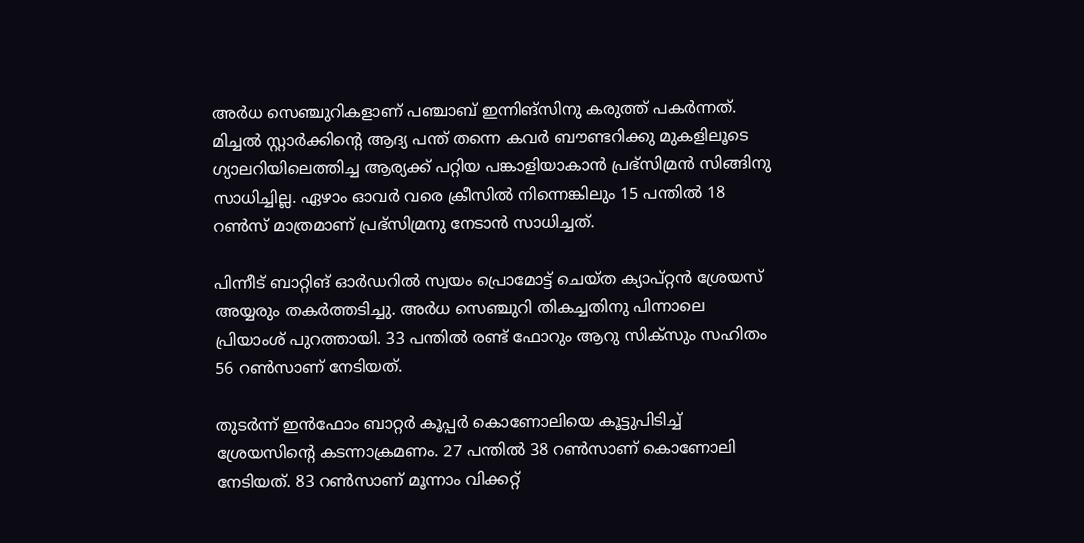അർധ സെഞ്ചുറികളാണ് പഞ്ചാബ് ഇന്നിങ്സിനു കരുത്ത് പകർന്നത്. മിച്ചൽ സ്റ്റാർക്കിന്‍റെ ആദ്യ പന്ത് തന്നെ കവർ ബൗണ്ടറിക്കു മുകളിലൂടെ ഗ്യാലറിയിലെത്തിച്ച ആര്യക്ക് പറ്റിയ പങ്കാളിയാകാൻ പ്രഭ്സിമ്രൻ സിങ്ങിനു സാധിച്ചില്ല. ഏഴാം ഓവർ വരെ ക്രീസിൽ നിന്നെങ്കിലും 15 പന്തിൽ 18 റൺസ് മാത്രമാണ് പ്രഭ്സിമ്രനു നേടാൻ സാധിച്ചത്.

പിന്നീട് ബാറ്റിങ് ഓർഡറിൽ സ്വയം പ്രൊമോട്ട് ചെയ്ത ക്യാപ്റ്റൻ ശ്രേയസ് അയ്യരും തകർത്തടിച്ചു. അർധ സെഞ്ചുറി തികച്ചതിനു പിന്നാലെ പ്രിയാംശ് പുറത്തായി. 33 പന്തിൽ രണ്ട് ഫോറും ആറു സിക്സും സഹിതം 56 റൺസാണ് നേടിയത്.

തുടർന്ന് ഇൻഫോം ബാറ്റർ കൂപ്പർ കൊണോലിയെ കൂട്ടുപിടിച്ച് ശ്രേയസിന്‍റെ കടന്നാക്രമണം. 27 പന്തിൽ 38 റൺസാണ് കൊണോലി നേടിയത്. 83 റൺസാണ് മൂന്നാം വിക്കറ്റ്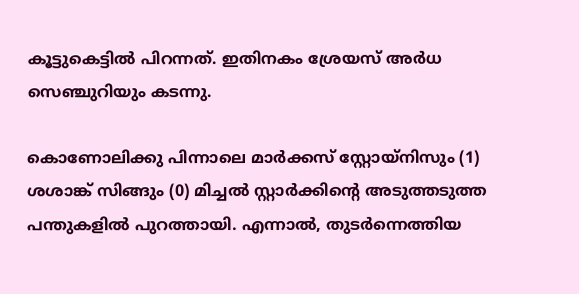കൂട്ടുകെട്ടിൽ പിറന്നത്. ഇതിനകം ശ്രേയസ് അർധ സെഞ്ചുറിയും കടന്നു.

കൊണോലിക്കു പിന്നാലെ മാർക്കസ് സ്റ്റോയ്നിസും (1) ശശാങ്ക് സിങ്ങും (0) മിച്ചൽ സ്റ്റാർക്കിന്‍റെ അടുത്തടുത്ത പന്തുകളിൽ പുറത്തായി. എന്നാൽ, തുടർന്നെത്തിയ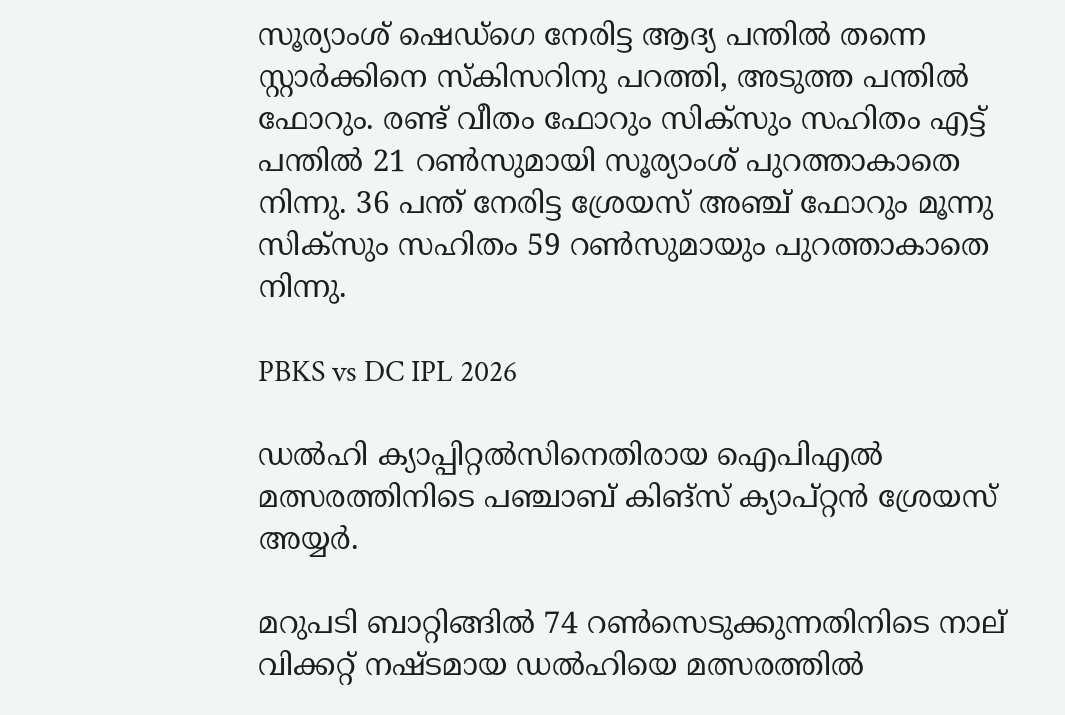സൂര്യാംശ് ഷെഡ്ഗെ നേരിട്ട ആദ്യ പന്തിൽ തന്നെ സ്റ്റാർക്കിനെ സ്കിസറിനു പറത്തി, അടുത്ത പന്തിൽ ഫോറും. രണ്ട് വീതം ഫോറും സിക്സും സഹിതം എട്ട് പന്തിൽ 21 റൺസുമായി സൂര്യാംശ് പുറത്താകാതെ നിന്നു. 36 പന്ത് നേരിട്ട ശ്രേയസ് അഞ്ച് ഫോറും മൂന്നു സിക്സും സഹിതം 59 റൺസുമായും പുറത്താകാതെ നിന്നു.

PBKS vs DC IPL 2026

ഡൽഹി ക്യാപ്പിറ്റൽസിനെതിരാ‍യ ഐപിഎൽ മത്സരത്തിനിടെ പഞ്ചാബ് കിങ്സ് ക്യാപ്റ്റൻ ശ്രേയസ് അയ്യർ.

മറുപടി ബാറ്റിങ്ങിൽ 74 റൺസെടുക്കുന്നതിനിടെ നാല് വിക്കറ്റ് നഷ്ടമായ ഡൽഹിയെ മത്സരത്തിൽ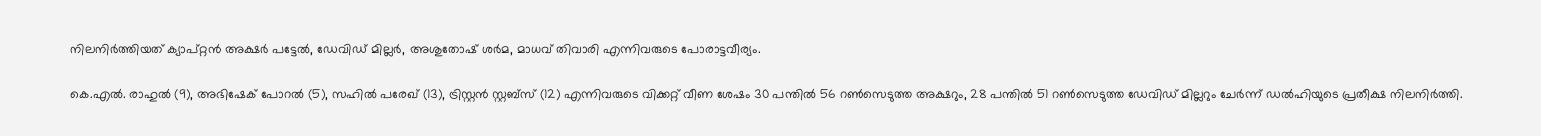നിലനിർത്തിയത് ക്യാപ്റ്റൻ അക്ഷർ പട്ടേൽ, ഡേവിഡ് മില്ലർ, അശുതോഷ് ശർമ, മാധവ് തിവാരി എന്നിവരുടെ പോരാട്ടവീര്യം.

കെ.എൽ. രാഹുൽ (9), അഭിഷേക് പോറൽ (5), സഹിൽ പരേഖ് (13), ട്രിസ്റ്റൻ സ്റ്റബ്സ് (12) എന്നിവരുടെ വിക്കറ്റ് വീണ ശേഷം 30 പന്തിൽ 56 റൺസെടുത്ത അക്ഷറും, 28 പന്തിൽ 51 റൺസെടുത്ത ഡേവിഡ് മില്ലറും ചേർന്ന് ഡൽഹിയുടെ പ്രതീക്ഷ നിലനിർത്തി.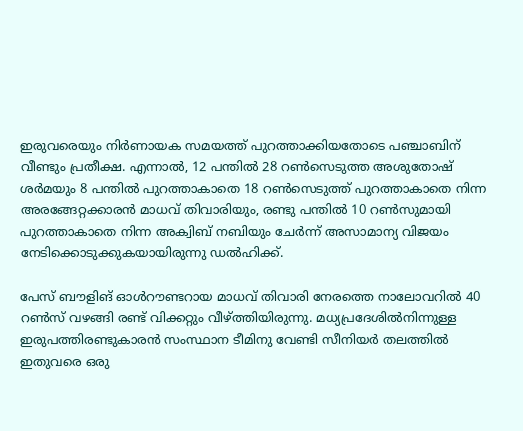ഇരുവരെയും നിർണായക സമയത്ത് പുറത്താക്കിയതോടെ പഞ്ചാബിന് വീണ്ടും പ്രതീക്ഷ. എന്നാൽ, 12 പന്തിൽ 28 റൺസെടുത്ത അശുതോഷ് ശർമയും 8 പന്തിൽ പുറത്താകാതെ 18 റൺസെടുത്ത് പുറത്താകാതെ നിന്ന അരങ്ങേറ്റക്കാരൻ മാധവ് തിവാരിയും, രണ്ടു പന്തിൽ 10 റൺസുമായി പുറത്താകാതെ നിന്ന അക്വിബ് നബിയും ചേർന്ന് അസാമാന്യ വിജയം നേടിക്കൊടുക്കുകയായിരുന്നു ഡൽഹിക്ക്.

പേസ് ബൗളിങ് ഓൾറൗണ്ടറായ മാധവ് തിവാരി നേരത്തെ നാലോവറിൽ 40 റൺസ് വഴങ്ങി രണ്ട് വിക്കറ്റും വീഴ്ത്തിയിരുന്നു. മധ്യപ്രദേശിൽനിന്നുള്ള ഇരുപത്തിരണ്ടുകാരൻ സംസ്ഥാന ടീമിനു വേണ്ടി സീനിയർ തലത്തിൽ ഇതുവരെ ഒരു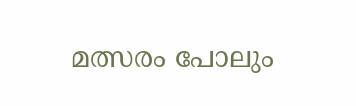മത്സരം പോലും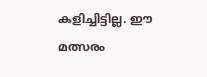കളിച്ചിട്ടില്ല. ഈ മത്സരം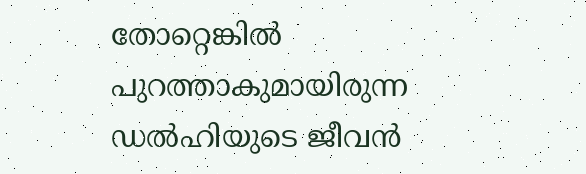തോറ്റെങ്കിൽ പുറത്താകുമായിരുന്ന ഡൽഹിയുടെ ജീവൻ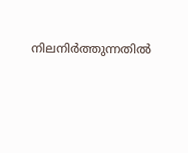നിലനിർത്തുന്നതിൽ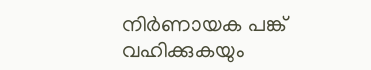നിർണായക പങ്ക് വഹിക്കുകയും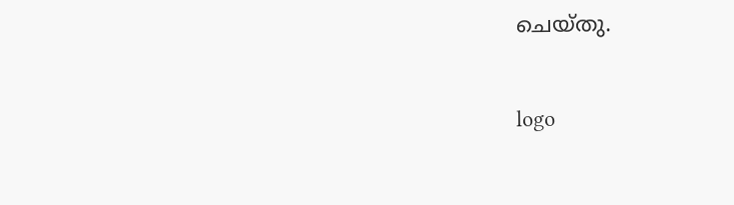ചെയ്തു.

logo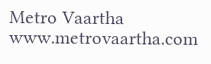Metro Vaartha
www.metrovaartha.com